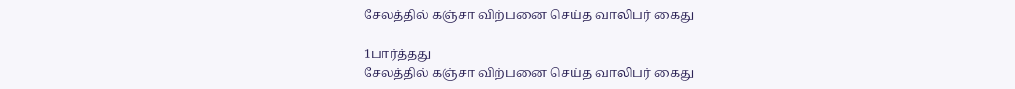சேலத்தில் கஞ்சா விற்பனை செய்த வாலிபர் கைது

1பார்த்தது
சேலத்தில் கஞ்சா விற்பனை செய்த வாலிபர் கைது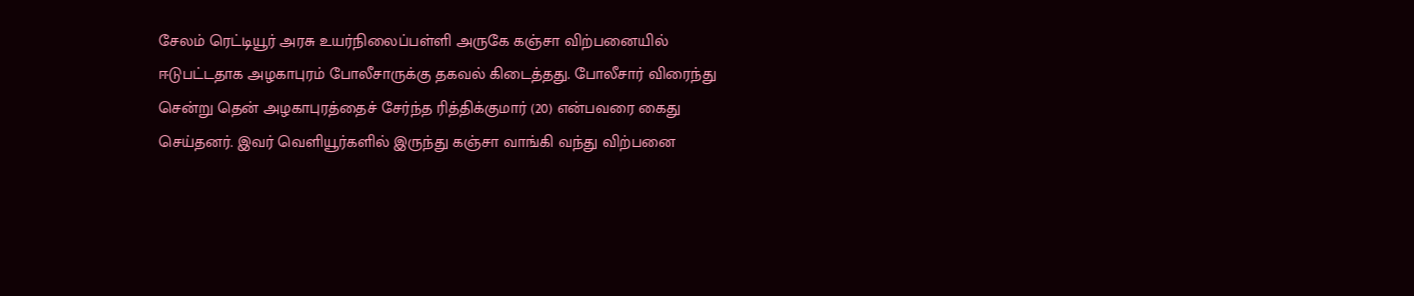சேலம் ரெட்டியூர் அரசு உயர்நிலைப்பள்ளி அருகே கஞ்சா விற்பனையில் ஈடுபட்டதாக அழகாபுரம் போலீசாருக்கு தகவல் கிடைத்தது. போலீசார் விரைந்து சென்று தென் அழகாபுரத்தைச் சேர்ந்த ரித்திக்குமார் (20) என்பவரை கைது செய்தனர். இவர் வெளியூர்களில் இருந்து கஞ்சா வாங்கி வந்து விற்பனை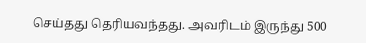செய்தது தெரியவந்தது. அவரிடம் இருந்து 500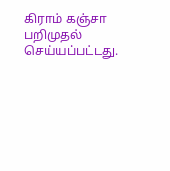கிராம் கஞ்சா பறிமுதல் செய்யப்பட்டது.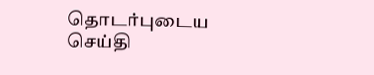தொடர்புடைய செய்தி